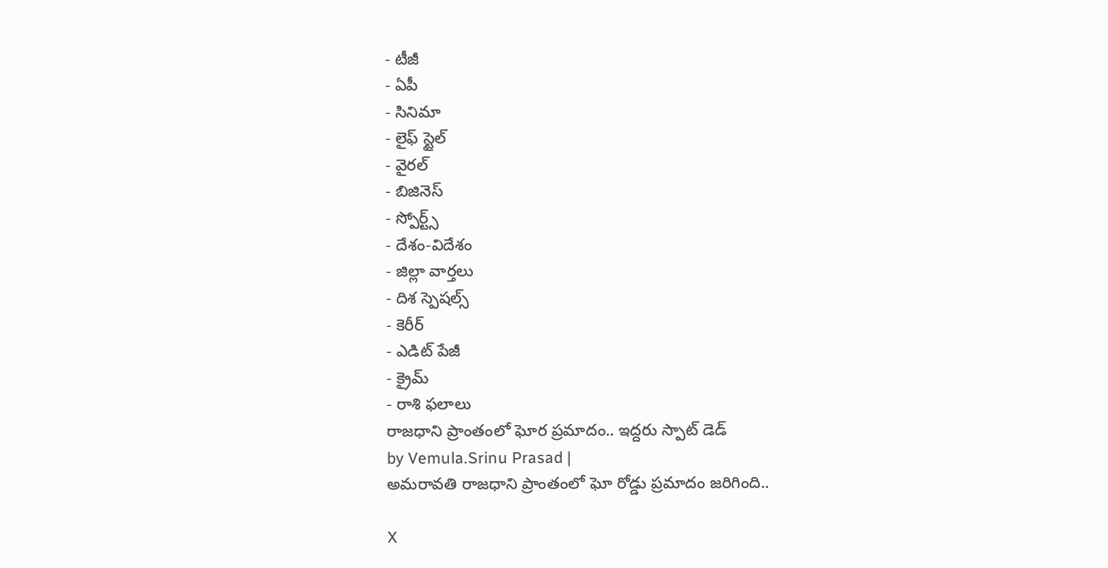- టీజీ
- ఏపీ
- సినిమా
- లైఫ్ స్టైల్
- వైరల్
- బిజినెస్
- స్పోర్ట్స్
- దేశం-విదేశం
- జిల్లా వార్తలు
- దిశ స్పెషల్స్
- కెరీర్
- ఎడిట్ పేజీ
- క్రైమ్
- రాశి ఫలాలు
రాజధాని ప్రాంతంలో ఘోర ప్రమాదం.. ఇద్దరు స్పాట్ డెడ్
by Vemula.Srinu Prasad |
అమరావతి రాజధాని ప్రాంతంలో ఘో రోడ్డు ప్రమాదం జరిగింది..

X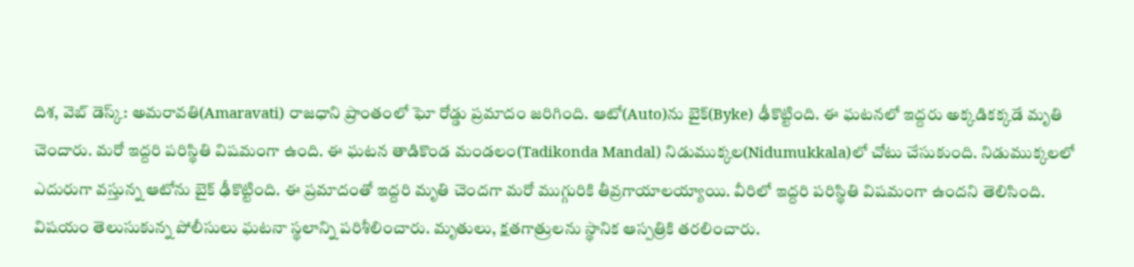దిశ, వెబ్ డెస్క్: అమరావతి(Amaravati) రాజధాని ప్రాంతంలో ఘో రోడ్డు ప్రమాదం జరిగింది. ఆటో(Auto)ను బైక్(Byke) ఢీకొట్టింది. ఈ ఘటనలో ఇద్దరు అక్కడికక్కడే మృతి చెందారు. మరో ఇద్దరి పరిస్థితి విషమంగా ఉంది. ఈ ఘటన తాడికొండ మండలం(Tadikonda Mandal) నిడుముక్కల(Nidumukkala)లో చోటు చేసుకుంది. నిడుముక్కలలో ఎదురుగా వస్తున్న ఆటోను బైక్ ఢీకొట్టింది. ఈ ప్రమాదంతో ఇద్దరి మృతి చెందగా మరో ముగ్గురికి తీవ్రగాయాలయ్యాయి. వీరిలో ఇద్దరి పరిస్థితి విషమంగా ఉందని తెలిసింది. విషయం తెలుసుకున్న పోలీసులు ఘటనా స్థలాన్ని పరిశీలించారు. మృతులు, క్షతగాత్రులను స్థానిక ఆస్పత్రికి తరలించారు.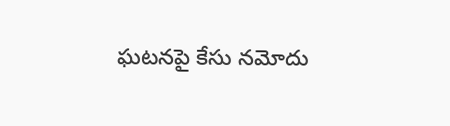ఘటనపై కేసు నమోదు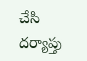చేసి దర్యాప్తు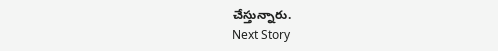చేస్తున్నారు.
Next Story